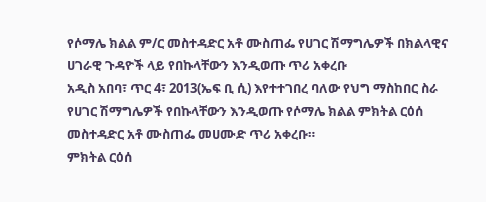የሶማሌ ክልል ም/ር መስተዳድር አቶ ሙስጠፌ የሀገር ሽማግሌዎች በክልላዊና ሀገራዊ ጉዳዮች ላይ የበኩላቸውን እንዲወጡ ጥሪ አቀረቡ
አዲስ አበባ፣ ጥር 4፣ 2013(ኤፍ ቢ ሲ) እየተተገበረ ባለው የህግ ማስከበር ስራ የሀገር ሽማግሌዎች የበኩላቸውን እንዲወጡ የሶማሌ ክልል ምክትል ርዕሰ መስተዳድር አቶ ሙስጠፌ መሀሙድ ጥሪ አቀረቡ።
ምክትል ርዕሰ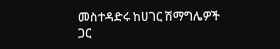መስተዳድሩ ከሀገር ሽማግሌዎች ጋር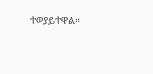ተወያይተዋል።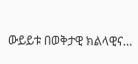ውይይቱ በወቅታዊ ክልላዊና…